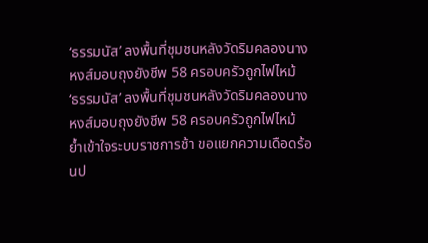‘ธรรมนัส’ ลงพื้นที่ชุมชนหลังวัดริมคลองนางหงส์มอบถุงยังชีพ 58 ครอบครัวถูกไฟไหม้
‘ธรรมนัส’ ลงพื้นที่ชุมชนหลังวัดริมคลองนางหงส์มอบถุงยังชีพ 58 ครอบครัวถูกไฟไหม้ ย้ำเข้าใจระบบราชการช้า ขอแยกความเดือดร้อนป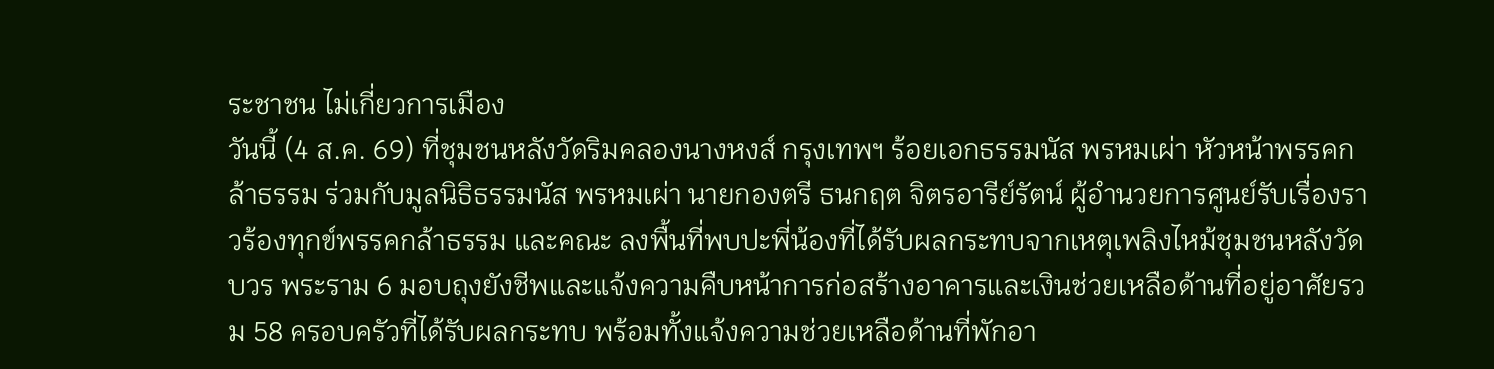ระชาชน ไม่เกี่ยวการเมือง
วันนี้ (4 ส.ค. 69) ที่ชุมชนหลังวัดริมคลองนางหงส์ กรุงเทพฯ ร้อยเอกธรรมนัส พรหมเผ่า หัวหน้าพรรคกล้าธรรม ร่วมกับมูลนิธิธรรมนัส พรหมเผ่า นายกองตรี ธนกฤต จิตรอารีย์รัตน์ ผู้อำนวยการศูนย์รับเรื่องราวร้องทุกข์พรรคกล้าธรรม และคณะ ลงพื้นที่พบปะพี่น้องที่ได้รับผลกระทบจากเหตุเพลิงไหม้ชุมชนหลังวัดบวร พระราม 6 มอบถุงยังชีพและแจ้งความคืบหน้าการก่อสร้างอาคารและเงินช่วยเหลือด้านที่อยู่อาศัยรวม 58 ครอบครัวที่ได้รับผลกระทบ พร้อมทั้งแจ้งความช่วยเหลือด้านที่พักอา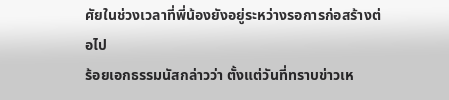ศัยในช่วงเวลาที่พี่น้องยังอยู่ระหว่างรอการก่อสร้างต่อไป
ร้อยเอกธรรมนัสกล่าวว่า ตั้งแต่วันที่ทราบข่าวเห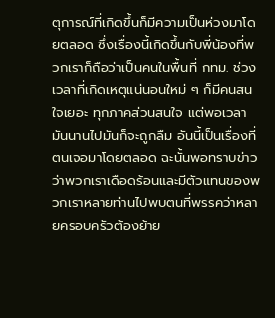ตุการณ์ที่เกิดขึ้นก็มีความเป็นห่วงมาโดยตลอด ซึ่งเรื่องนี้เกิดขึ้นกับพี่น้องที่พวกเราก็ถือว่าเป็นคนในพื้นที่ กทม. ช่วงเวลาที่เกิดเหตุแน่นอนใหม่ ๆ ก็มีคนสนใจเยอะ ทุกภาคส่วนสนใจ แต่พอเวลามันนานไปมันก็จะถูกลืม อันนี้เป็นเรื่องที่ตนเจอมาโดยตลอด ฉะนั้นพอทราบข่าวว่าพวกเราเดือดร้อนและมีตัวแทนของพวกเราหลายท่านไปพบตนที่พรรคว่าหลายครอบครัวต้องย้าย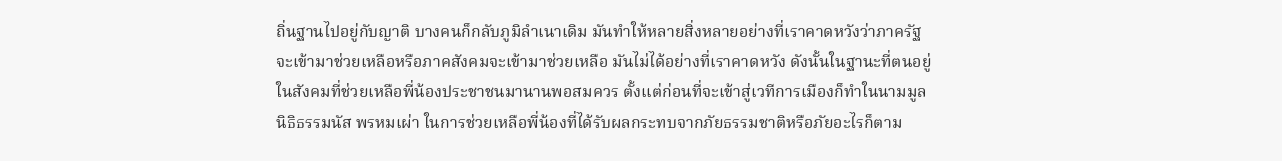ถิ่นฐานไปอยู่กับญาติ บางคนก็กลับภูมิลำเนาเดิม มันทำให้หลายสิ่งหลายอย่างที่เราคาดหวังว่าภาครัฐจะเข้ามาช่วยเหลือหรือภาคสังคมจะเข้ามาช่วยเหลือ มันไม่ได้อย่างที่เราคาดหวัง ดังนั้นในฐานะที่ตนอยู่ในสังคมที่ช่วยเหลือพี่น้องประชาชนมานานพอสมควร ตั้งแต่ก่อนที่จะเข้าสู่เวทีการเมืองก็ทำในนามมูลนิธิธรรมนัส พรหมเผ่า ในการช่วยเหลือพี่น้องที่ได้รับผลกระทบจากภัยธรรมชาติหรือภัยอะไรก็ตาม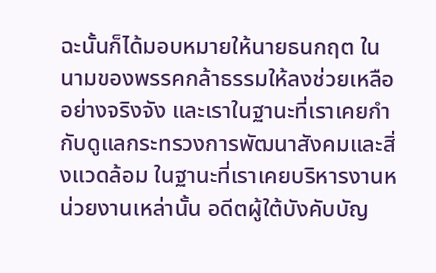ฉะนั้นก็ได้มอบหมายให้นายธนกฤต ในนามของพรรคกล้าธรรมให้ลงช่วยเหลืออย่างจริงจัง และเราในฐานะที่เราเคยกำกับดูแลกระทรวงการพัฒนาสังคมและสิ่งแวดล้อม ในฐานะที่เราเคยบริหารงานหน่วยงานเหล่านั้น อดีตผู้ใต้บังคับบัญ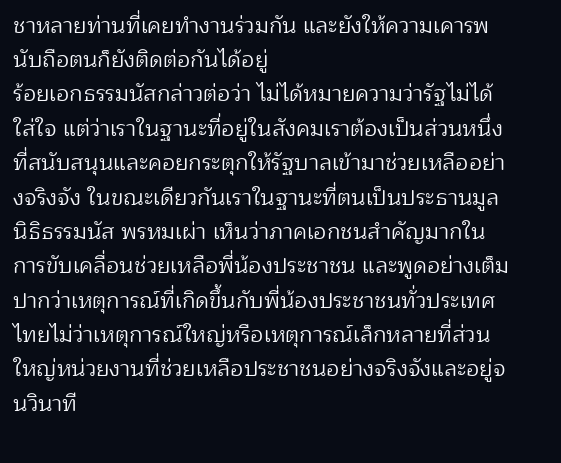ชาหลายท่านที่เคยทำงานร่วมกัน และยังให้ความเคารพนับถือตนก็ยังติดต่อกันได้อยู่
ร้อยเอกธรรมนัสกล่าวต่อว่า ไม่ได้หมายความว่ารัฐไม่ได้ใส่ใจ แต่ว่าเราในฐานะที่อยู่ในสังคมเราต้องเป็นส่วนหนึ่งที่สนับสนุนและคอยกระตุกให้รัฐบาลเข้ามาช่วยเหลืออย่างจริงจัง ในขณะเดียวกันเราในฐานะที่ตนเป็นประธานมูลนิธิธรรมนัส พรหมเผ่า เห็นว่าภาคเอกชนสำคัญมากในการขับเคลื่อนช่วยเหลือพี่น้องประชาชน และพูดอย่างเต็มปากว่าเหตุการณ์ที่เกิดขึ้นกับพี่น้องประชาชนทั่วประเทศไทยไม่ว่าเหตุการณ์ใหญ่หรือเหตุการณ์เล็กหลายที่ส่วนใหญ่หน่วยงานที่ช่วยเหลือประชาชนอย่างจริงจังและอยู่จนวินาที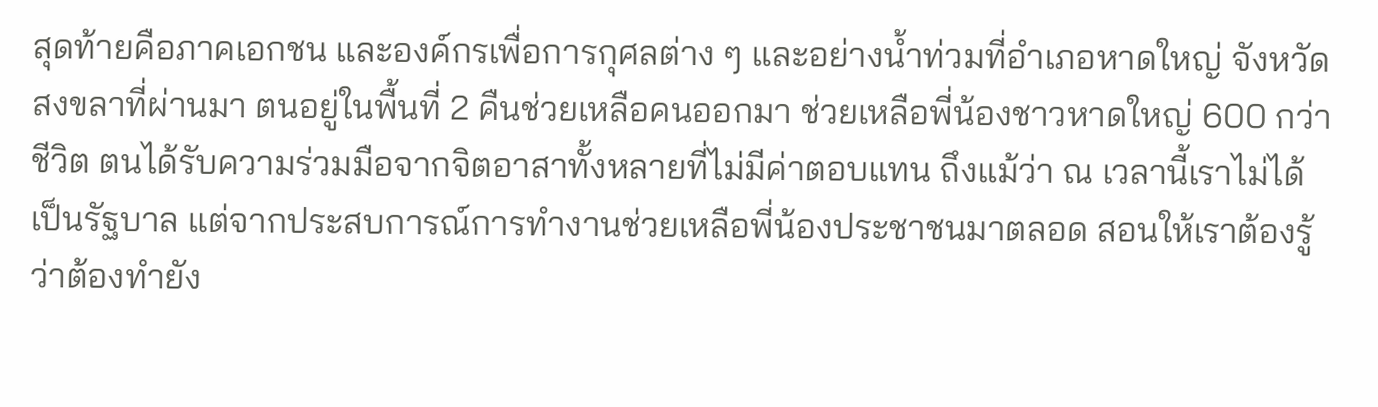สุดท้ายคือภาคเอกชน และองค์กรเพื่อการกุศลต่าง ๆ และอย่างน้ำท่วมที่อำเภอหาดใหญ่ จังหวัดสงขลาที่ผ่านมา ตนอยู่ในพื้นที่ 2 คืนช่วยเหลือคนออกมา ช่วยเหลือพี่น้องชาวหาดใหญ่ 600 กว่าชีวิต ตนได้รับความร่วมมือจากจิตอาสาทั้งหลายที่ไม่มีค่าตอบแทน ถึงแม้ว่า ณ เวลานี้เราไม่ได้เป็นรัฐบาล แต่จากประสบการณ์การทำงานช่วยเหลือพี่น้องประชาชนมาตลอด สอนให้เราต้องรู้ว่าต้องทำยัง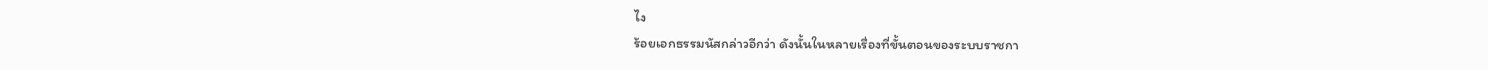ไง
ร้อยเอกธรรมนัสกล่าวอีกว่า ดังนั้นในหลายเรื่องที่ขั้นตอนของระบบราชกา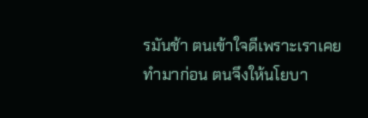รมันช้า ตนเข้าใจดีเพราะเราเคยทำมาก่อน ตนจึงให้นโยบา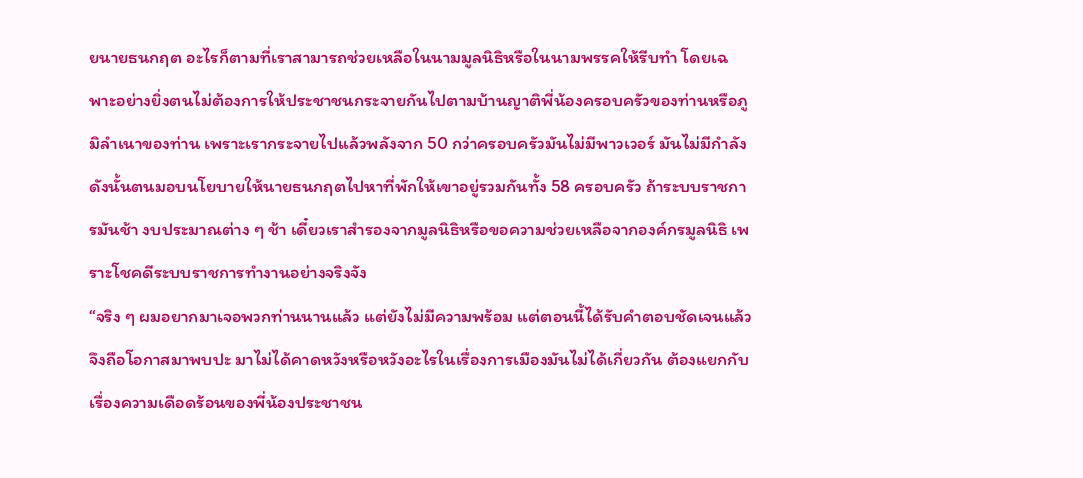ยนายธนกฤต อะไรก็ตามที่เราสามารถช่วยเหลือในนามมูลนิธิหรือในนามพรรคให้รีบทำ โดยเฉพาะอย่างยิ่งตนไม่ต้องการให้ประชาชนกระจายกันไปตามบ้านญาติพี่น้องครอบครัวของท่านหรือภูมิลำเนาของท่าน เพราะเรากระจายไปแล้วพลังจาก 50 กว่าครอบครัวมันไม่มีพาวเวอร์ มันไม่มีกำลัง ดังนั้นตนมอบนโยบายให้นายธนกฤตไปหาที่พักให้เขาอยู่รวมกันทั้ง 58 ครอบครัว ถ้าระบบราชการมันช้า งบประมาณต่าง ๆ ช้า เดี๋ยวเราสำรองจากมูลนิธิหรือขอความช่วยเหลือจากองค์กรมูลนิธิ เพราะโชคดีระบบราชการทำงานอย่างจริงจัง
“จริง ๆ ผมอยากมาเจอพวกท่านนานแล้ว แต่ยังไม่มีความพร้อม แต่ตอนนี้ได้รับคำตอบชัดเจนแล้วจึงถือโอกาสมาพบปะ มาไม่ได้คาดหวังหรือหวังอะไรในเรื่องการเมืองมันไม่ได้เกี่ยวกัน ต้องแยกกับเรื่องความเดือดร้อนของพี่น้องประชาชน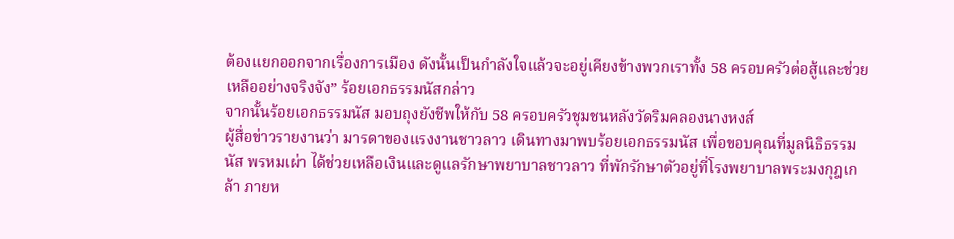ต้องแยกออกจากเรื่องการเมือง ดังนั้นเป็นกำลังใจแล้วจะอยู่เคียงข้างพวกเราทั้ง 58 ครอบครัวต่อสู้และช่วยเหลืออย่างจริงจัง” ร้อยเอกธรรมนัสกล่าว
จากนั้นร้อยเอกธรรมนัส มอบถุงยังชีพให้กับ 58 ครอบครัวชุมชนหลังวัดริมคลองนางหงส์
ผู้สื่อข่าวรายงานว่า มารดาของแรงงานชาวลาว เดินทางมาพบร้อยเอกธรรมนัส เพื่อขอบคุณที่มูลนิธิธรรมนัส พรหมเผ่า ได้ช่วยเหลือเงินและดูแลรักษาพยาบาลชาวลาว ที่พักรักษาตัวอยู่ที่โรงพยาบาลพระมงกุฎเกล้า ภายห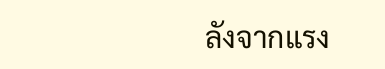ลังจากแรง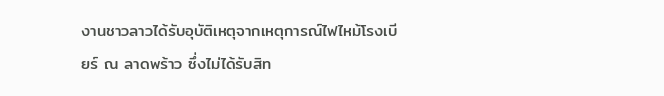งานชาวลาวได้รับอุบัติเหตุจากเหตุการณ์ไฟไหม้โรงเบียร์ ณ ลาดพร้าว ซึ่งไม่ได้รับสิท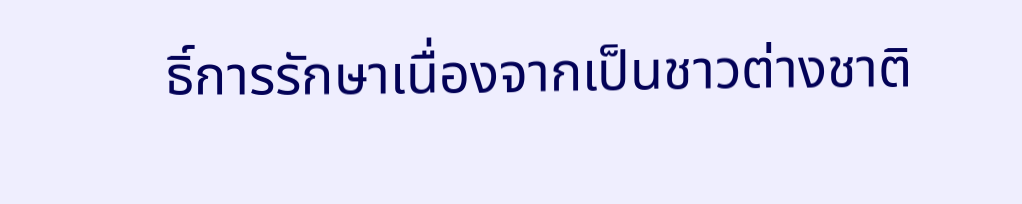ธิ์การรักษาเนื่องจากเป็นชาวต่างชาติ